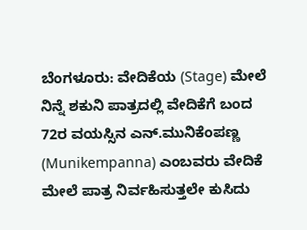ಬೆಂಗಳೂರು: ವೇದಿಕೆಯ (Stage) ಮೇಲೆ ನಿನ್ನೆ ಶಕುನಿ ಪಾತ್ರದಲ್ಲಿ ವೇದಿಕೆಗೆ ಬಂದ 72ರ ವಯಸ್ಸಿನ ಎನ್.ಮುನಿಕೆಂಪಣ್ಣ (Munikempanna) ಎಂಬವರು ವೇದಿಕೆ ಮೇಲೆ ಪಾತ್ರ ನಿರ್ವಹಿಸುತ್ತಲೇ ಕುಸಿದು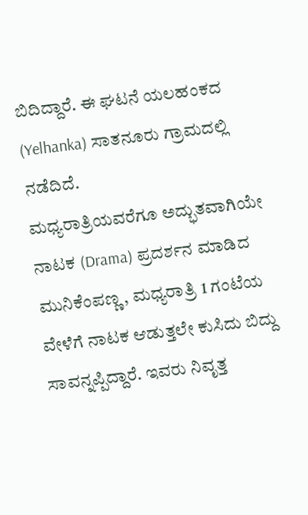ಬಿದಿದ್ದಾರೆ. ಈ ಘಟನೆ ಯಲಹಂಕದ (Yelhanka) ಸಾತನೂರು ಗ್ರಾಮದಲ್ಲಿ ನಡೆದಿದೆ.
ಮಧ್ಯರಾತ್ರಿಯವರೆಗೂ ಅದ್ಭುತವಾಗಿಯೇ ನಾಟಕ (Drama) ಪ್ರದರ್ಶನ ಮಾಡಿದ ಮುನಿಕೆಂಪಣ್ಣ, ಮಧ್ಯರಾತ್ರಿ 1 ಗಂಟೆಯ ವೇಳೆಗೆ ನಾಟಕ ಆಡುತ್ತಲೇ ಕುಸಿದು ಬಿದ್ದು ಸಾವನ್ನಪ್ಪಿದ್ದಾರೆ. ಇವರು ನಿವೃತ್ತ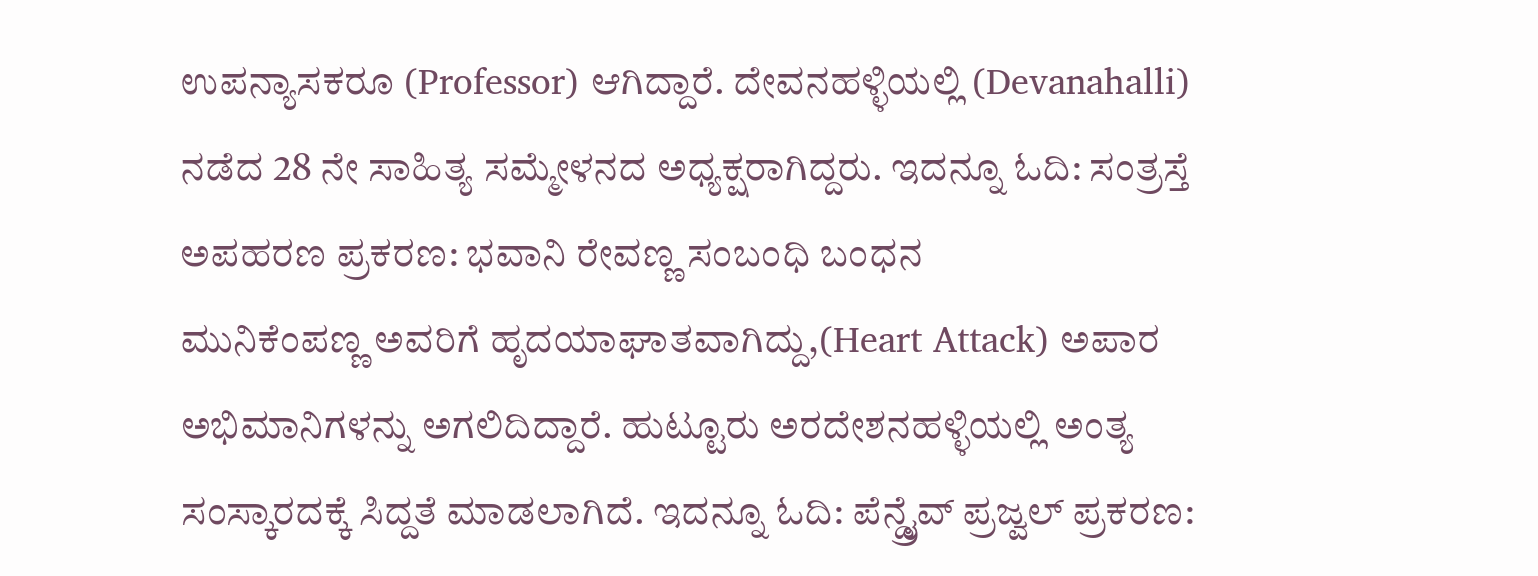ಉಪನ್ಯಾಸಕರೂ (Professor) ಆಗಿದ್ದಾರೆ. ದೇವನಹಳ್ಳಿಯಲ್ಲಿ (Devanahalli) ನಡೆದ 28 ನೇ ಸಾಹಿತ್ಯ ಸಮ್ಮೇಳನದ ಅಧ್ಯಕ್ಷರಾಗಿದ್ದರು. ಇದನ್ನೂ ಓದಿ: ಸಂತ್ರಸ್ತೆ ಅಪಹರಣ ಪ್ರಕರಣ: ಭವಾನಿ ರೇವಣ್ಣ ಸಂಬಂಧಿ ಬಂಧನ
ಮುನಿಕೆಂಪಣ್ಣ ಅವರಿಗೆ ಹೃದಯಾಘಾತವಾಗಿದ್ದು,(Heart Attack) ಅಪಾರ ಅಭಿಮಾನಿಗಳನ್ನು ಅಗಲಿದಿದ್ದಾರೆ. ಹುಟ್ಟೂರು ಅರದೇಶನಹಳ್ಳಿಯಲ್ಲಿ ಅಂತ್ಯ ಸಂಸ್ಕಾರದಕ್ಕೆ ಸಿದ್ದತೆ ಮಾಡಲಾಗಿದೆ. ಇದನ್ನೂ ಓದಿ: ಪೆನ್ಡ್ರೈವ್ ಪ್ರಜ್ವಲ್ ಪ್ರಕರಣ: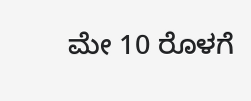ಮೇ 10 ರೊಳಗೆ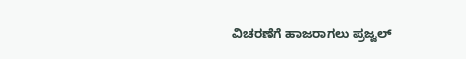ವಿಚರಣೆಗೆ ಹಾಜರಾಗಲು ಪ್ರಜ್ವಲ್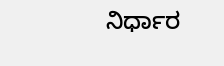ನಿರ್ಧಾರ